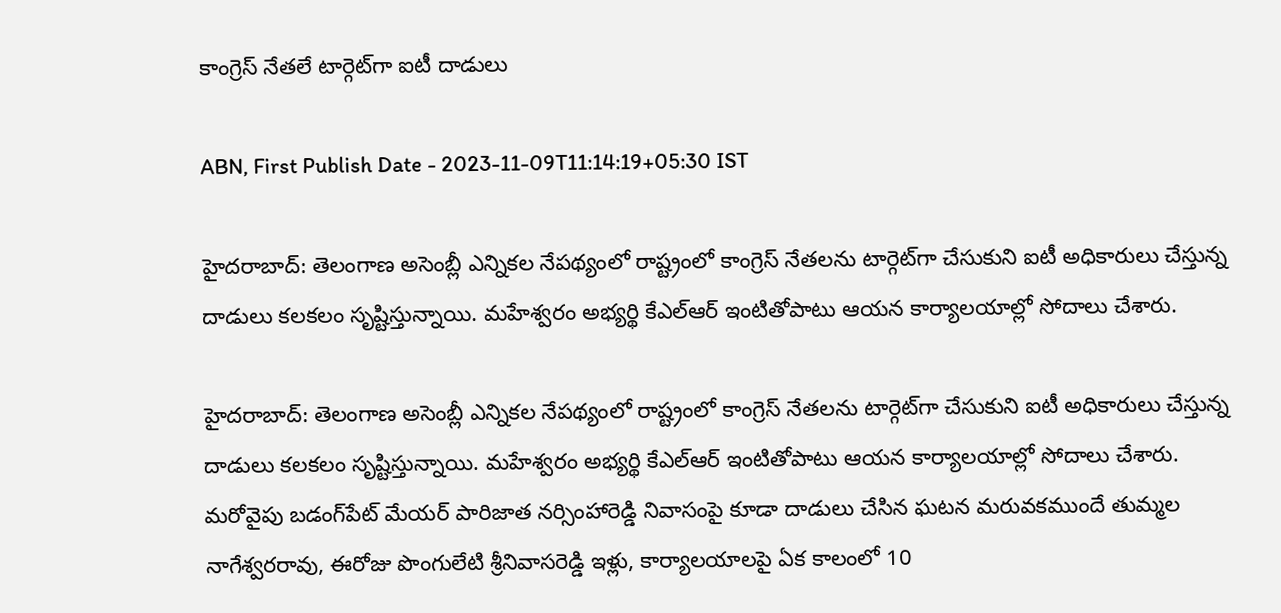కాంగ్రెస్ నేతలే టార్గెట్‌గా ఐటీ దాడులు

ABN, First Publish Date - 2023-11-09T11:14:19+05:30 IST

హైదరాబాద్: తెలంగాణ అసెంబ్లీ ఎన్నికల నేపథ్యంలో రాష్ట్రంలో కాంగ్రెస్ నేతలను టార్గెట్‌గా చేసుకుని ఐటీ అధికారులు చేస్తున్న దాడులు కలకలం సృష్టిస్తున్నాయి. మహేశ్వరం అభ్యర్థి కేఎల్ఆర్ ఇంటితోపాటు ఆయన కార్యాలయాల్లో సోదాలు చేశారు.

హైదరాబాద్: తెలంగాణ అసెంబ్లీ ఎన్నికల నేపథ్యంలో రాష్ట్రంలో కాంగ్రెస్ నేతలను టార్గెట్‌గా చేసుకుని ఐటీ అధికారులు చేస్తున్న దాడులు కలకలం సృష్టిస్తున్నాయి. మహేశ్వరం అభ్యర్థి కేఎల్ఆర్ ఇంటితోపాటు ఆయన కార్యాలయాల్లో సోదాలు చేశారు. మరోవైపు బడంగ్‌పేట్ మేయర్ పారిజాత నర్సింహారెడ్డి నివాసంపై కూడా దాడులు చేసిన ఘటన మరువకముందే తుమ్మల నాగేశ్వరరావు, ఈరోజు పొంగులేటి శ్రీనివాసరెడ్డి ఇళ్లు, కార్యాలయాలపై ఏక కాలంలో 10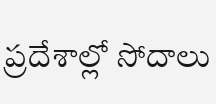ప్రదేశాల్లో సోదాలు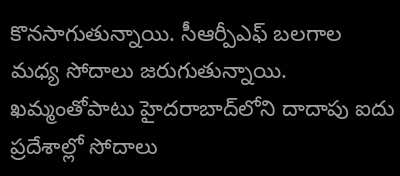కొనసాగుతున్నాయి. సీఆర్పీఎఫ్ బలగాల మధ్య సోదాలు జరుగుతున్నాయి. ఖమ్మంతోపాటు హైదరాబాద్‌లోని దాదాపు ఐదు ప్రదేశాల్లో సోదాలు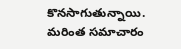కొనసాగుతున్నాయి. మరింత సమాచారం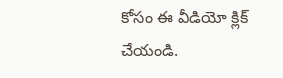కోసం ఈ వీడియో క్లిక్ చేయండి.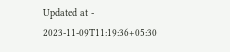Updated at - 2023-11-09T11:19:36+05:30